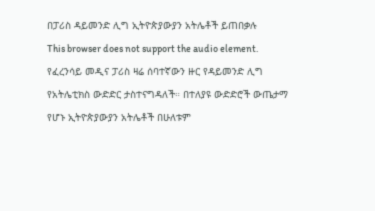በፓሪስ ዳይመንድ ሊግ ኢትዮጵያውያን አትሌቶች ይጠበቃሉ
This browser does not support the audio element.
የፈረንሳይ መዲና ፓሪስ ዛሬ ሰባተኛውን ዙር የዳይመንድ ሊግ የአትሌቲክስ ውድድር ታስተናግዳለች። በተለያዩ ውድድሮች ውጤታማ የሆኑ ኢትዮጵያውያን አትሌቶች በሁለቱም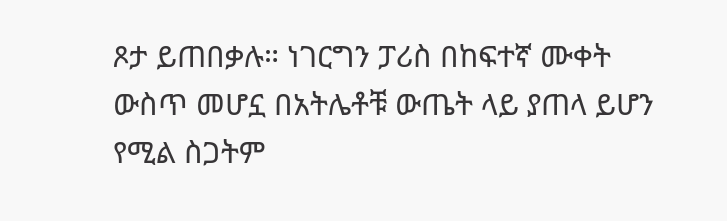ጾታ ይጠበቃሉ። ነገርግን ፓሪስ በከፍተኛ ሙቀት ውስጥ መሆኗ በአትሌቶቹ ውጤት ላይ ያጠላ ይሆን የሚል ስጋትም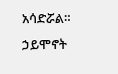አሳድሯል።
ኃይሞኖት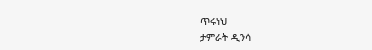ጥሩነህ
ታምራት ዲንሳ